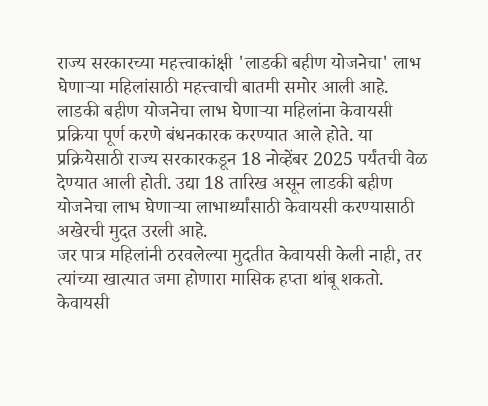राज्य सरकारच्या महत्त्वाकांक्षी 'लाडकी बहीण योजनेचा' लाभ घेणाऱ्या महिलांसाठी महत्त्वाची बातमी समोर आली आहे. लाडकी बहीण योजनेचा लाभ घेणाऱ्या महिलांना केवायसी प्रक्रिया पूर्ण करणे बंधनकारक करण्यात आले होते. या प्रक्रियेसाठी राज्य सरकारकडून 18 नोव्हेंबर 2025 पर्यंतची वेळ देण्यात आली होती. उद्या 18 तारिख असून लाडकी बहीण योजनेचा लाभ घेणाऱ्या लाभार्थ्यांसाठी केवायसी करण्यासाठी अखेरची मुदत उरली आहे.
जर पात्र महिलांनी ठरवलेल्या मुदतीत केवायसी केली नाही, तर त्यांच्या खात्यात जमा होणारा मासिक हप्ता थांबू शकतो. केवायसी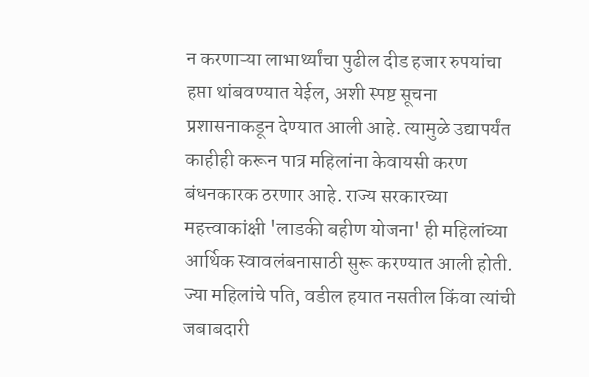न करणाऱ्या लाभार्थ्यांचा पुढील दीड हजार रुपयांचा हप्ता थांबवण्यात येईल, अशी स्पष्ट सूचना प्रशासनाकडून देण्यात आली आहे. त्यामुळे उद्यापर्यंत काहीही करून पात्र महिलांना केवायसी करण बंधनकारक ठरणार आहे. राज्य सरकारच्या महत्त्वाकांक्षी 'लाडकी बहीण योजना' ही महिलांच्या आर्थिक स्वावलंबनासाठी सुरू करण्यात आली होती.
ज्या महिलांचे पति, वडील हयात नसतील किंवा त्यांची जबाबदारी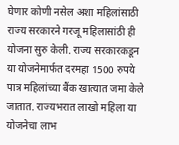घेणार कोणी नसेल अशा महिलांसाठी राज्य सरकारने गरजू महिलासांठी ही योजना सुरु केली. राज्य सरकारकडून या योजनेमार्फत दरमहा 1500 रुपये पात्र महिलांच्या बैंक खात्यात जमा केले जातात. राज्यभरात लाखो महिला या योजनेचा लाभ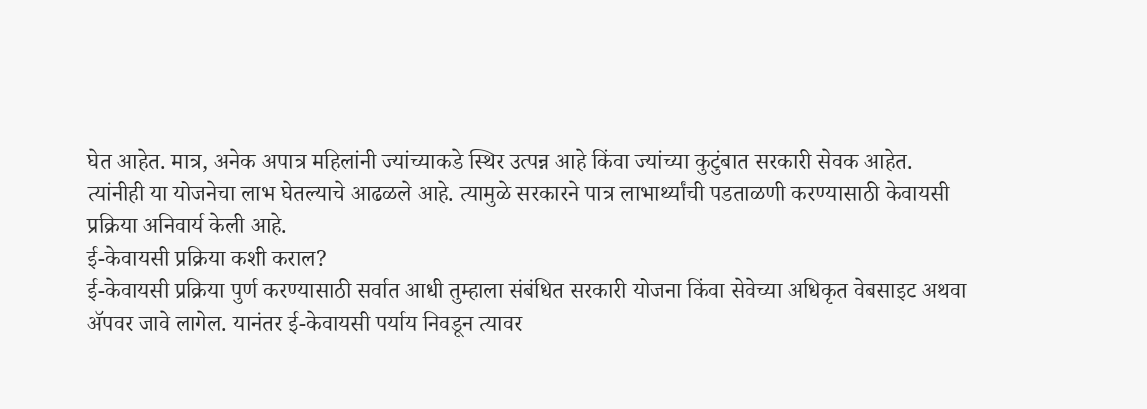घेत आहेत. मात्र, अनेक अपात्र महिलांनी ज्यांच्याकडे स्थिर उत्पन्न आहे किंवा ज्यांच्या कुटुंबात सरकारी सेवक आहेत. त्यांनीही या योजनेचा लाभ घेतल्याचे आढळले आहे. त्यामुळे सरकारने पात्र लाभार्थ्यांची पडताळणी करण्यासाठी केवायसी प्रक्रिया अनिवार्य केली आहे.
ई-केवायसी प्रक्रिया कशी कराल?
ई-केवायसी प्रक्रिया पुर्ण करण्यासाठी सर्वात आधी तुम्हाला संबंधित सरकारी योजना किंवा सेवेच्या अधिकृत वेबसाइट अथवा ॲपवर जावे लागेल. यानंतर ई-केवायसी पर्याय निवडून त्यावर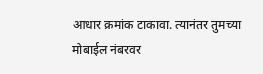आधार क्रमांक टाकावा. त्यानंतर तुमच्या मोबाईल नंबरवर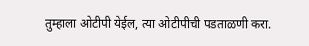तुम्हाला ओटीपी येईल, त्या ओटीपीची पडताळणी करा.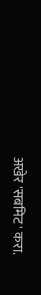अखेर 'सबमिट' करा.